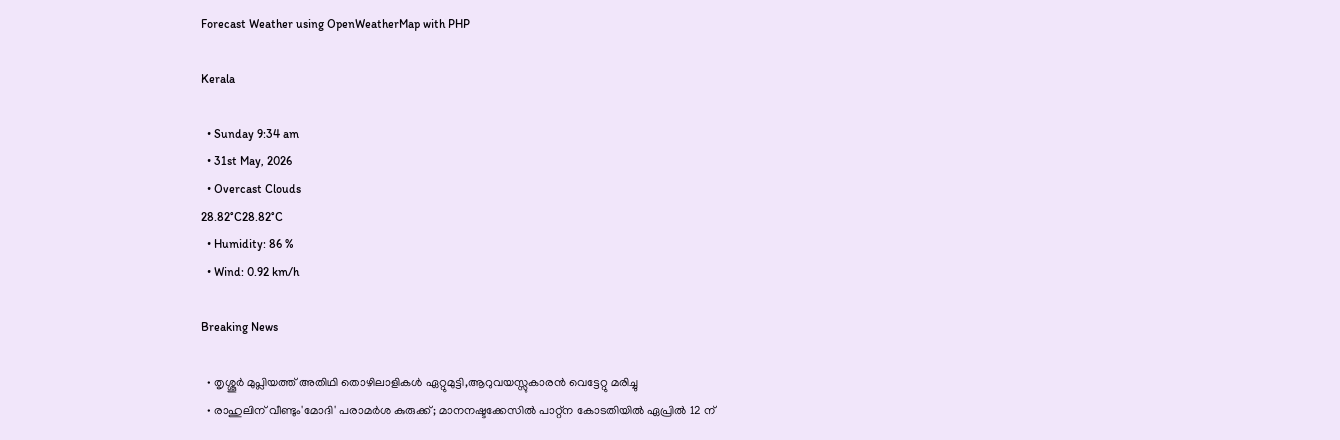Forecast Weather using OpenWeatherMap with PHP

Kerala

  • Sunday 9:34 am
  • 31st May, 2026
  • Overcast Clouds
28.82°C28.82°C
  • Humidity: 86 %
  • Wind: 0.92 km/h

Breaking News

  • തൃശ്ശൂർ മുപ്ലിയത്ത് അതിഥി തൊഴിലാളികൾ ഏറ്റുമുട്ടി,ആറുവയസ്സുകാരൻ വെട്ടേറ്റു മരിച്ചു
  • രാഹുലിന് വീണ്ടും'മോദി' പരാമര്‍ശ കുരുക്ക്; മാനനഷ്ടക്കേസിൽ പാറ്റ്ന കോടതിയിൽ ഏപ്രിൽ 12 ന്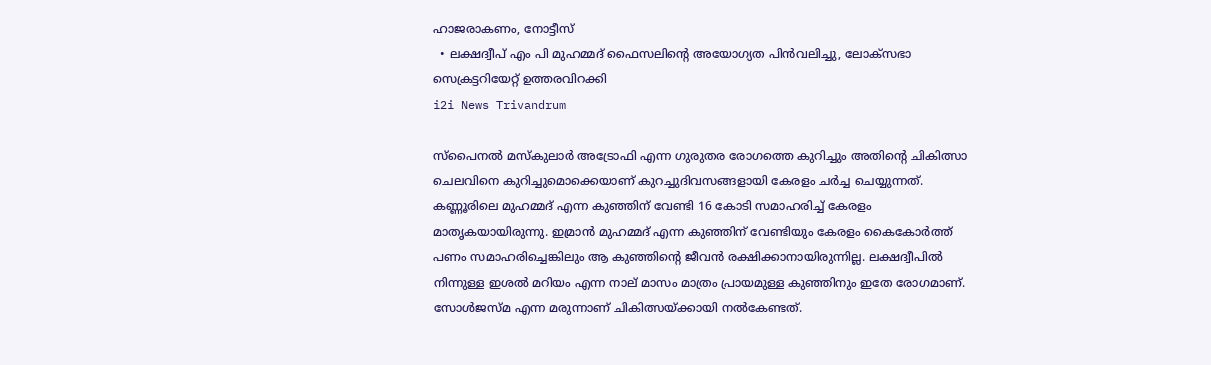ഹാജരാകണം, നോട്ടീസ്
  • ലക്ഷദ്വീപ് എം പി മുഹമ്മദ് ഫൈസലിൻ്റെ അയോഗ്യത പിൻവലിച്ചു, ലോക്സഭാ  സെക്രട്ടറിയേറ്റ് ഉത്തരവിറക്കി
i2i News Trivandrum

സ്‌പൈനൽ മസ്‌കുലാർ അട്രോഫി എന്ന ഗുരുതര രോഗത്തെ കുറിച്ചും അതിന്റെ ചികിത്സാ ചെലവിനെ കുറിച്ചുമൊക്കെയാണ് കുറച്ചുദിവസങ്ങളായി കേരളം ചർച്ച ചെയ്യുന്നത്. കണ്ണൂരിലെ മുഹമ്മദ് എന്ന കുഞ്ഞിന് വേണ്ടി 16 കോടി സമാഹരിച്ച്‌ കേരളം മാതൃകയായിരുന്നു. ഇമ്രാൻ മുഹമ്മദ് എന്ന കുഞ്ഞിന് വേണ്ടിയും കേരളം കൈകോർത്ത് പണം സമാഹരിച്ചെങ്കിലും ആ കുഞ്ഞിന്റെ ജീവൻ രക്ഷിക്കാനായിരുന്നില്ല. ലക്ഷദ്വീപിൽ നിന്നുള്ള ഇശൽ മറിയം എന്ന നാല് മാസം മാത്രം പ്രായമുള്ള കുഞ്ഞിനും ഇതേ രോഗമാണ്. സോൾജസ്മ എന്ന മരുന്നാണ് ചികിത്സയ്ക്കായി നൽകേണ്ടത്.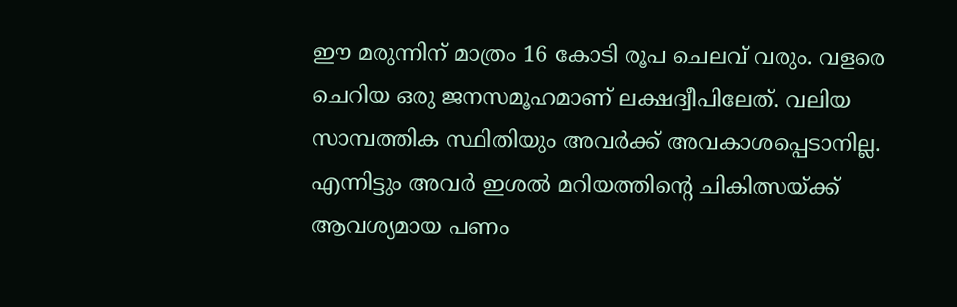ഈ മരുന്നിന് മാത്രം 16 കോടി രൂപ ചെലവ് വരും. വളരെ ചെറിയ ഒരു ജനസമൂഹമാണ് ലക്ഷദ്വീപിലേത്. വലിയ സാമ്പത്തിക സ്ഥിതിയും അവർക്ക് അവകാശപ്പെടാനില്ല. എന്നിട്ടും അവർ ഇശൽ മറിയത്തിന്റെ ചികിത്സയ്ക്ക് ആവശ്യമായ പണം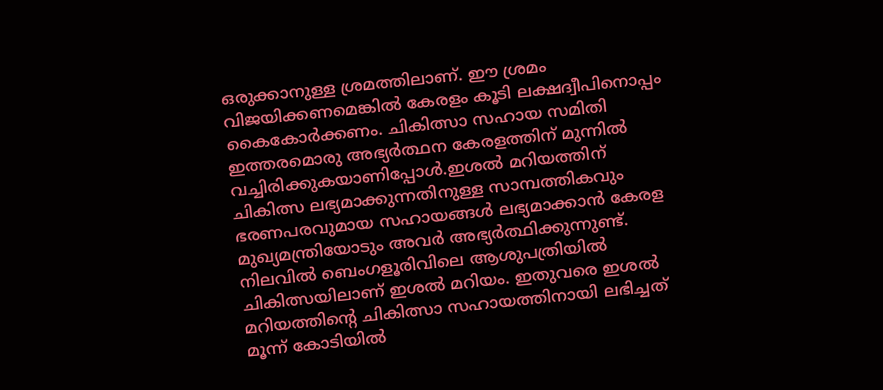ഒരുക്കാനുള്ള ശ്രമത്തിലാണ്. ഈ ശ്രമം വിജയിക്കണമെങ്കിൽ കേരളം കൂടി ലക്ഷദ്വീപിനൊപ്പം കൈകോർക്കണം. ചികിത്സാ സഹായ സമിതി ഇത്തരമൊരു അഭ്യർത്ഥന കേരളത്തിന് മുന്നിൽ വച്ചിരിക്കുകയാണിപ്പോൾ.ഇശൽ മറിയത്തിന് ചികിത്സ ലഭ്യമാക്കുന്നതിനുള്ള സാമ്പത്തികവും ഭരണപരവുമായ സഹായങ്ങൾ ലഭ്യമാക്കാൻ കേരള മുഖ്യമന്ത്രിയോടും അവർ അഭ്യർത്ഥിക്കുന്നുണ്ട്. നിലവിൽ ബെംഗളൂരിവിലെ ആശുപത്രിയിൽ ചികിത്സയിലാണ് ഇശൽ മറിയം. ഇതുവരെ ഇശൽ മറിയത്തിന്റെ ചികിത്സാ സഹായത്തിനായി ലഭിച്ചത് മൂന്ന് കോടിയിൽ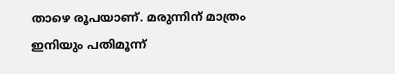താഴെ രൂപയാണ്. മരുന്നിന് മാത്രം ഇനിയും പതിമൂന്ന്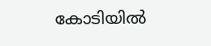കോടിയിൽ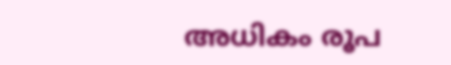അധികം രൂപ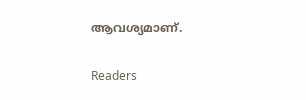ആവശ്യമാണ്.

Readers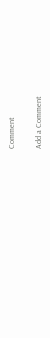Comment

Add a Comment